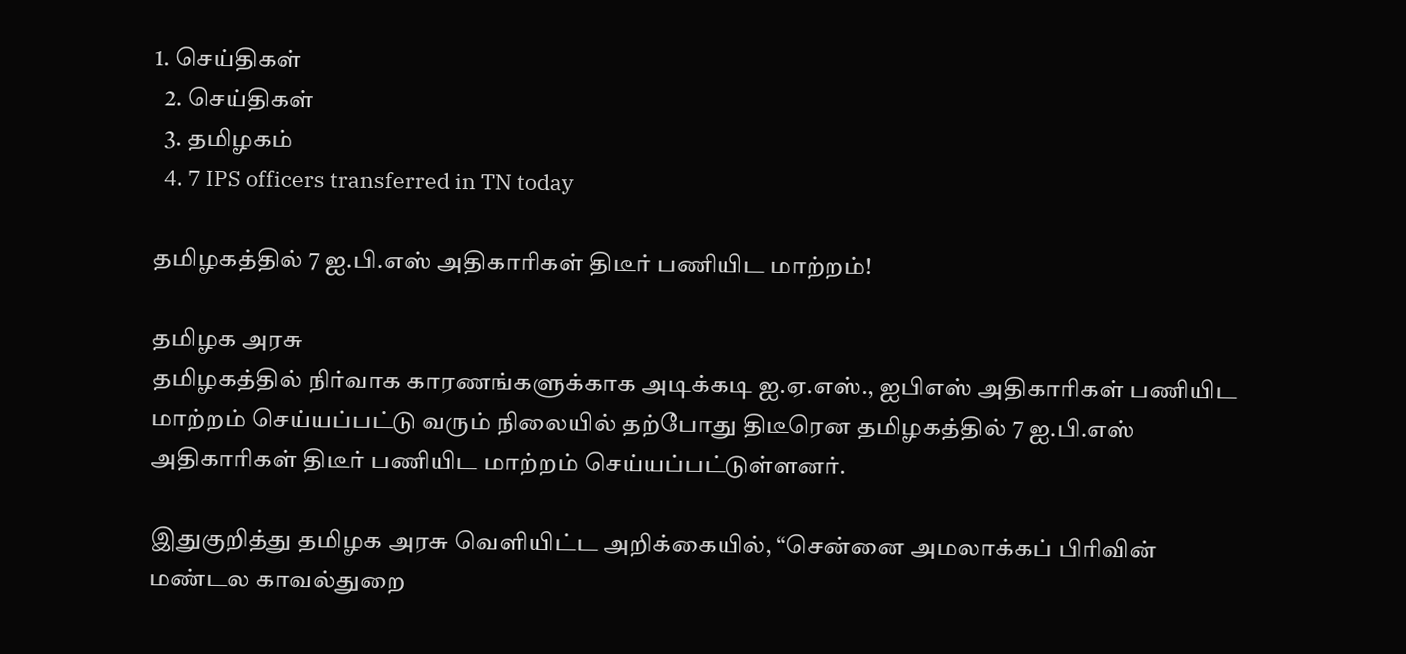1. செய்திகள்
  2. செய்திகள்
  3. த‌மிழக‌ம்
  4. 7 IPS officers transferred in TN today

தமிழகத்தில் 7 ஐ.பி.எஸ் அதிகாரிகள் திடீர் பணியிட மாற்றம்!

தமிழக அரசு
தமிழகத்தில் நிர்வாக காரணங்களுக்காக அடிக்கடி ஐ.ஏ.எஸ்., ஐபிஎஸ் அதிகாரிகள் பணியிட மாற்றம் செய்யப்பட்டு வரும் நிலையில் தற்போது திடீரென தமிழகத்தில் 7 ஐ.பி.எஸ் அதிகாரிகள் திடீர் பணியிட மாற்றம் செய்யப்பட்டுள்ளனர்.

இதுகுறித்து தமிழக அரசு வெளியிட்ட அறிக்கையில், “சென்னை அமலாக்கப் பிரிவின் மண்டல காவல்துறை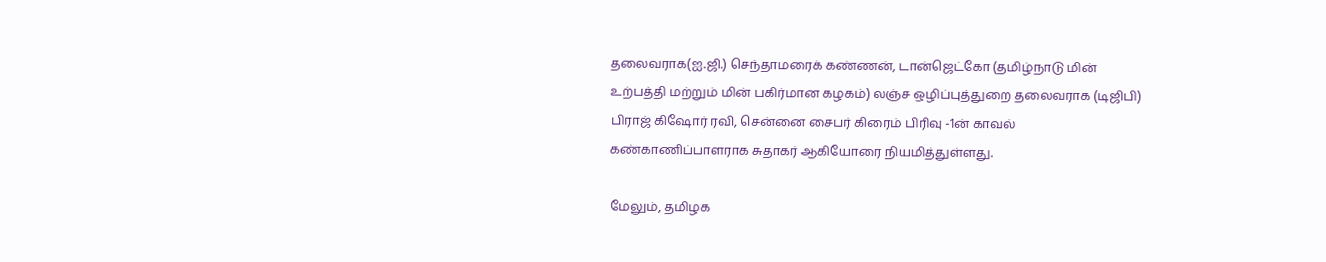தலைவராக(ஐ.ஜி.) செந்தாமரைக் கண்ணன், டான்ஜெட்கோ (தமிழ்நாடு மின் உற்பத்தி மற்றும் மின் பகிர்மான கழகம்) லஞ்ச ஒழிப்புத்துறை தலைவராக (டிஜிபி) பிராஜ் கிஷோர் ரவி, சென்னை சைபர் கிரைம் பிரிவு -1ன் காவல் கண்காணிப்பாளராக சுதாகர் ஆகியோரை நியமித்துள்ளது.

மேலும், தமிழக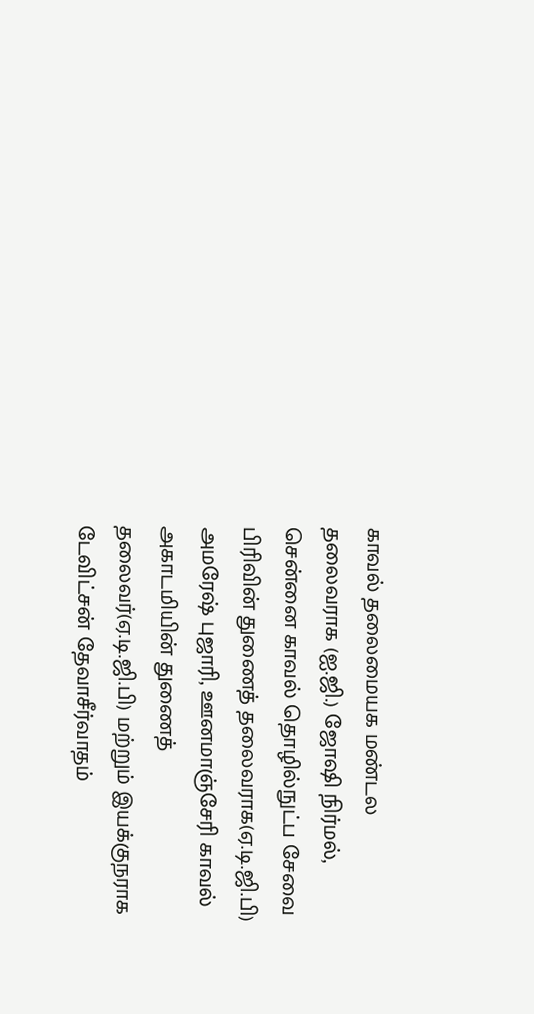காவல் தலைமையக மண்டல தலைவராக (ஐ.ஜி.) ஜோஷி நிர்மல், சென்னை காவல் தொழில்நுட்ப சேவை பிரிவின் துணைத் தலைவராக(ஏ.டி.ஜி.பி) அமரேஷ் புஜாரி, ஊனமாஞ்சேரி காவல் அகாடமியின் துணைத் தலைவர்(ஏ.டி.ஜி.பி) மற்றும் இயக்குநராக டேவிட்சன் தேவாசீர்வாதம்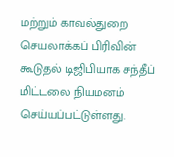மற்றும் காவல்துறை செயலாக்கப் பிரிவின் கூடுதல் டிஜிபியாக சந்தீப் மிட்டலை நியமனம் செய்யப்பட்டுள்ளது.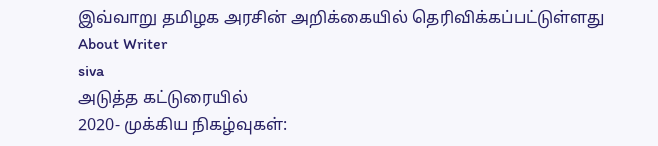இவ்வாறு தமிழக அரசின் அறிக்கையில் தெரிவிக்கப்பட்டுள்ளது
About Writer
siva
அடுத்த கட்டுரையில்
2020- முக்கிய நிகழ்வுகள்: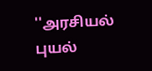''அரசியல் புயல்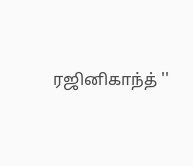ரஜினிகாந்த் ''